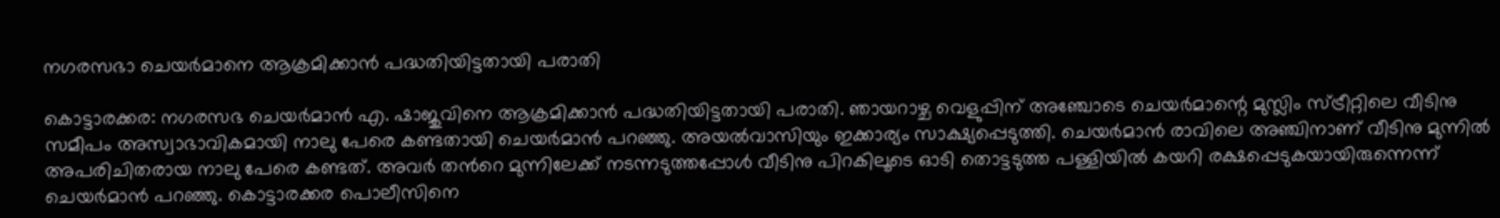നഗരസഭാ ചെയർമാനെ ആക്രമിക്കാൻ പദ്ധതിയിട്ടതായി പരാതി

കൊട്ടാരക്കര: നഗരസഭ ചെയർമാൻ എ. ഷാജുവിനെ ആക്രമിക്കാൻ പദ്ധതിയിട്ടതായി പരാതി. ഞായറാഴ്ച വെളുപ്പിന് അഞ്ചോടെ ചെയർമാന്റെ മുസ്ലിം സ്ട്രീറ്റിലെ വീടിനു സമീപം അസ്വാഭാവികമായി നാലു പേരെ കണ്ടതായി ചെയർമാൻ പറഞ്ഞു. അയൽവാസിയും ഇക്കാര്യം സാക്ഷ്യപ്പെടുത്തി. ചെയർമാൻ രാവിലെ അഞ്ചിനാണ് വീടിനു മുന്നിൽ അപരിചിതരായ നാലു പേരെ കണ്ടത്. അവർ ത‍ന്‍റെ മുന്നിലേക്ക് നടന്നടുത്തപ്പോൾ വീടിനു പിറകിലൂടെ ഓടി തൊട്ടടുത്ത പള്ളിയിൽ കയറി രക്ഷപ്പെടുകയായിരുന്നെന്ന് ചെയർമാൻ പറഞ്ഞു. കൊട്ടാരക്കര പൊലീസിനെ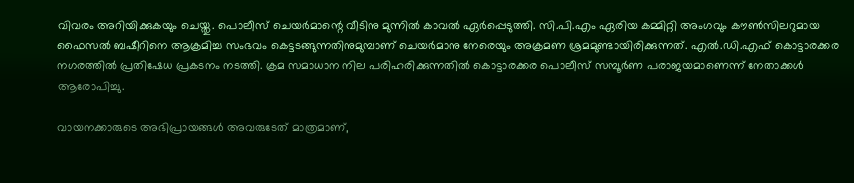വിവരം അറിയിക്കുകയും ചെയ്തു. പൊലീസ് ചെയർമാന്റെ വീടിനു മുന്നിൽ കാവൽ ഏർപ്പെടുത്തി. സി.പി.എം ഏരിയ കമ്മിറ്റി അംഗവും കൗൺസിലറുമായ ഫൈസൽ ബഷീറിനെ ആക്രമിച്ച സംഭവം കെട്ടടങ്ങുന്നതിനുമുമ്പാണ് ചെയർമാനു നേരെയും അക്രമണ ശ്രമമുണ്ടായിരിക്കുന്നത്. എൽ.ഡി.എഫ് കൊട്ടാരക്കര നഗരത്തിൽ പ്രതിഷേധ പ്രകടനം നടത്തി. ക്രമ സമാധാന നില പരിഹരിക്കുന്നതിൽ കൊട്ടാരക്കര പൊലീസ് സമ്പൂർണ പരാജയമാണെന്ന് നേതാക്കൾ ആരോപിച്ചു.

വായനക്കാരുടെ അഭിപ്രായങ്ങള്‍ അവരുടേത് മാത്രമാണ്,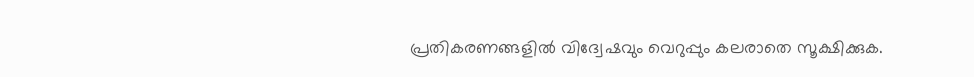പ്രതികരണങ്ങളിൽ വിദ്വേഷവും വെറുപ്പും കലരാതെ സൂക്ഷിക്കുക.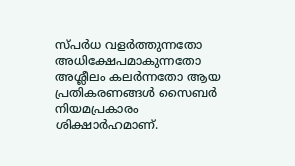സ്പർധ വളർത്തുന്നതോ അധിക്ഷേപമാകുന്നതോ അശ്ലീലം കലർന്നതോ ആയ പ്രതികരണങ്ങൾ സൈബർ നിയമപ്രകാരം ശിക്ഷാർഹമാണ്.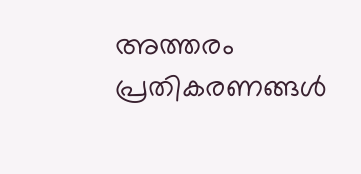അത്തരം പ്രതികരണങ്ങൾ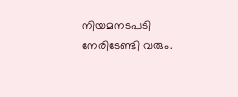നിയമനടപടി നേരിടേണ്ടി വരും.